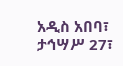አዲስ አበባ፣ ታኅሣሥ 27፣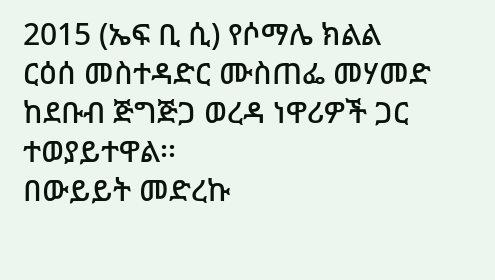2015 (ኤፍ ቢ ሲ) የሶማሌ ክልል ርዕሰ መስተዳድር ሙስጠፌ መሃመድ ከደቡብ ጅግጅጋ ወረዳ ነዋሪዎች ጋር ተወያይተዋል፡፡
በውይይት መድረኩ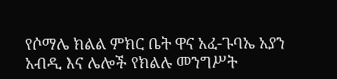የሶማሌ ክልል ምክር ቤት ዋና አፈ-ጉባኤ አያን አብዲ እና ሌሎች የክልሉ መንግሥት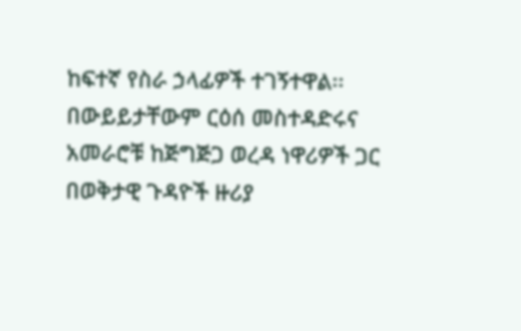ከፍተኛ የስራ ኃላፊዎች ተገኝተዋል፡፡
በውይይታቸውም ርዕሰ መስተዳድሩና አመራሮቹ ከጅግጅጋ ወረዳ ነዋሪዎች ጋር በወቅታዊ ጉዳዮች ዙሪያ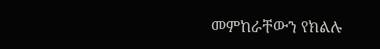መምከራቸውን የክልሉ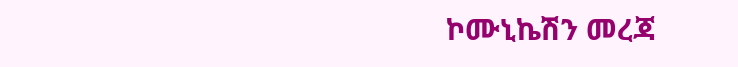ኮሙኒኬሽን መረጃ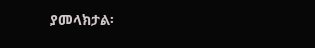ያመላክታል፡